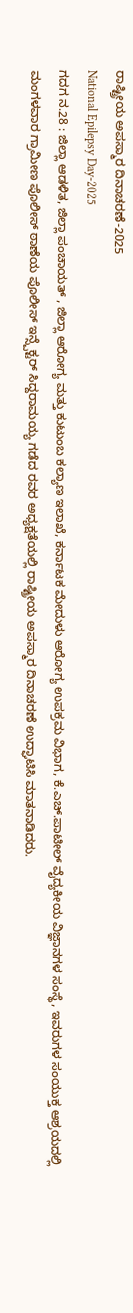ರಾಷ್ಟ್ರೀಯ ಅಪಸ್ಮಾರ ದಿನಾಚರಣೆ-2025
National Epilepsy Day-2025
ಗದಗ ನ.28 : ಜಿಲ್ಲಾ ಆಡಳಿತ, ಜಿಲ್ಲಾ ಪಂಚಾಯತ್ , ಜಿಲ್ಲಾ ಆರೋಗ್ಯ ಮತ್ತು ಕುಟುಂಬ ಕಲ್ಯಾಣ ಇಲಾಖೆ, ಕರ್ನಾಟಕ ಮೇದುಳು ಆರೋಗ್ಯ ಉಪಕ್ರಮ ವಿಭಾಗ, ಕೆ.ಎಚ್.ಪಾಟೀಲ್ ವೈದ್ಯಕೀಯ ವಿಜ್ಞಾನಗಳ ಸಂಸ್ಥೆ, ಇವರುಗಳ ಸಂಯುಕ್ತ ಆಶ್ರಯದಲ್ಲಿ ಮಂಗಳವಾರ ಗ್ರಾಮೀಣ ಪೊಲೀಸ್ ಠಾಣೆಯ ಪೊಲೀಸ್ ಇನ್ಸ್ಪೆಕ್ಟರ್ ಸಿದ್ದರಾಮಯ್ಯ ಗಡೆದ ರವರ ಅಧ್ಯಕ್ಷತೆಯಲ್ಲಿ ರಾಷ್ಟ್ರೀಯ ಅಪಸ್ಮಾರ ದಿನಾಚರಣೆ ಉದ್ಘಾಟಿಸಿ ಮಾತನಾಡಿದರು.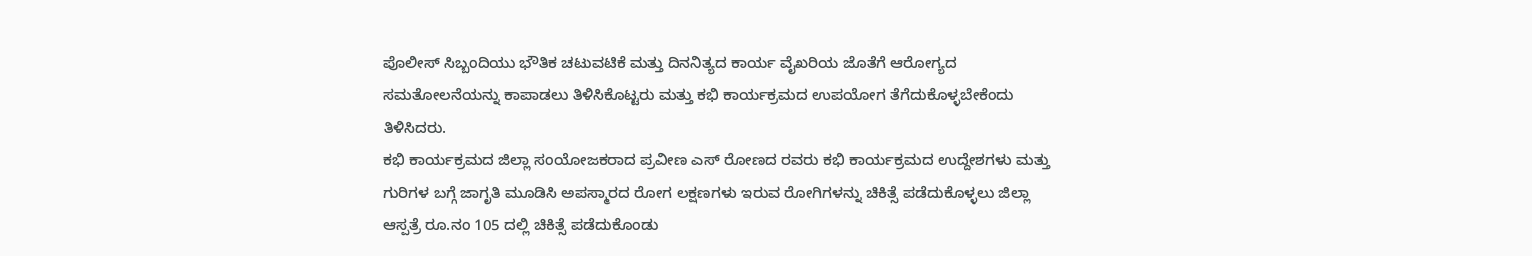ಪೊಲೀಸ್ ಸಿಬ್ಬಂದಿಯು ಭೌತಿಕ ಚಟುವಟಿಕೆ ಮತ್ತು ದಿನನಿತ್ಯದ ಕಾರ್ಯ ವೈಖರಿಯ ಜೊತೆಗೆ ಆರೋಗ್ಯದ ಸಮತೋಲನೆಯನ್ನು ಕಾಪಾಡಲು ತಿಳಿಸಿಕೊಟ್ಟರು ಮತ್ತು ಕಭಿ ಕಾರ್ಯಕ್ರಮದ ಉಪಯೋಗ ತೆಗೆದುಕೊಳ್ಳಬೇಕೆಂದು ತಿಳಿಸಿದರು.
ಕಭಿ ಕಾರ್ಯಕ್ರಮದ ಜಿಲ್ಲಾ ಸಂಯೋಜಕರಾದ ಪ್ರವೀಣ ಎಸ್ ರೋಣದ ರವರು ಕಭಿ ಕಾರ್ಯಕ್ರಮದ ಉದ್ದೇಶಗಳು ಮತ್ತು ಗುರಿಗಳ ಬಗ್ಗೆ ಜಾಗೃತಿ ಮೂಡಿಸಿ ಅಪಸ್ಮಾರದ ರೋಗ ಲಕ್ಷಣಗಳು ಇರುವ ರೋಗಿಗಳನ್ನು ಚಿಕಿತ್ಸೆ ಪಡೆದುಕೊಳ್ಳಲು ಜಿಲ್ಲಾ ಆಸ್ಪತ್ರೆ ರೂ.ನಂ 105 ದಲ್ಲಿ ಚಿಕಿತ್ಸೆ ಪಡೆದುಕೊಂಡು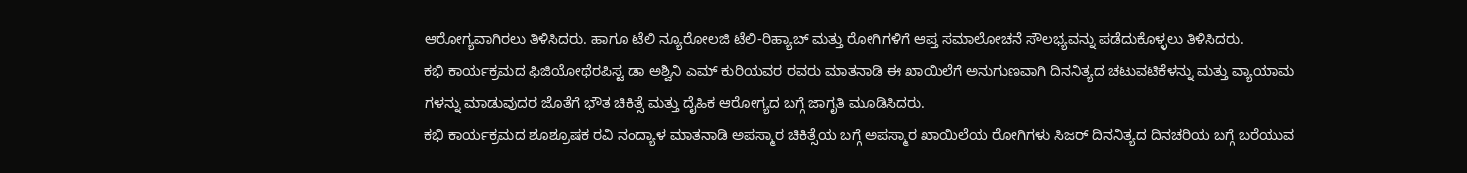ಆರೋಗ್ಯವಾಗಿರಲು ತಿಳಿಸಿದರು. ಹಾಗೂ ಟೆಲಿ ನ್ಯೂರೋಲಜಿ ಟೆಲಿ-ರಿಹ್ಯಾಬ್ ಮತ್ತು ರೋಗಿಗಳಿಗೆ ಆಪ್ತ ಸಮಾಲೋಚನೆ ಸೌಲಭ್ಯವನ್ನು ಪಡೆದುಕೊಳ್ಳಲು ತಿಳಿಸಿದರು.
ಕಭಿ ಕಾರ್ಯಕ್ರಮದ ಫಿಜಿಯೋಥೆರಪಿಸ್ಟ ಡಾ ಅಶ್ವಿನಿ ಎಮ್ ಕುರಿಯವರ ರವರು ಮಾತನಾಡಿ ಈ ಖಾಯಿಲೆಗೆ ಅನುಗುಣವಾಗಿ ದಿನನಿತ್ಯದ ಚಟುವಟಿಕೆಳನ್ನು ಮತ್ತು ವ್ಯಾಯಾಮ ಗಳನ್ನು ಮಾಡುವುದರ ಜೊತೆಗೆ ಭೌತ ಚಿಕಿತ್ಸೆ ಮತ್ತು ದೈಹಿಕ ಆರೋಗ್ಯದ ಬಗ್ಗೆ ಜಾಗೃತಿ ಮೂಡಿಸಿದರು.
ಕಭಿ ಕಾರ್ಯಕ್ರಮದ ಶೂಶ್ರೂಷಕ ರವಿ ನಂದ್ಯಾಳ ಮಾತನಾಡಿ ಅಪಸ್ಮಾರ ಚಿಕಿತ್ಸೆಯ ಬಗ್ಗೆ ಅಪಸ್ಮಾರ ಖಾಯಿಲೆಯ ರೋಗಿಗಳು ಸಿಜರ್ ದಿನನಿತ್ಯದ ದಿನಚರಿಯ ಬಗ್ಗೆ ಬರೆಯುವ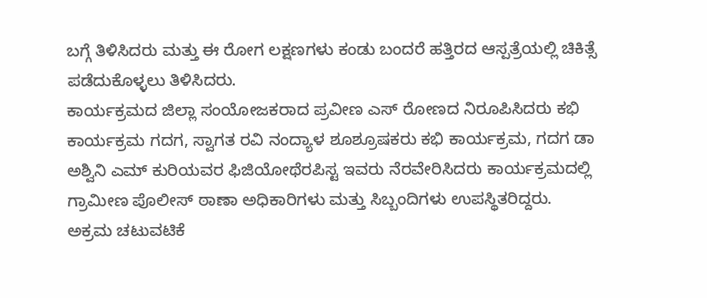ಬಗ್ಗೆ ತಿಳಿಸಿದರು ಮತ್ತು ಈ ರೋಗ ಲಕ್ಷಣಗಳು ಕಂಡು ಬಂದರೆ ಹತ್ತಿರದ ಆಸ್ಪತ್ರೆಯಲ್ಲಿ ಚಿಕಿತ್ಸೆ ಪಡೆದುಕೊಳ್ಳಲು ತಿಳಿಸಿದರು.
ಕಾರ್ಯಕ್ರಮದ ಜಿಲ್ಲಾ ಸಂಯೋಜಕರಾದ ಪ್ರವೀಣ ಎಸ್ ರೋಣದ ನಿರೂಪಿಸಿದರು ಕಭಿ ಕಾರ್ಯಕ್ರಮ ಗದಗ, ಸ್ವಾಗತ ರವಿ ನಂದ್ಯಾಳ ಶೂಶ್ರೂಷಕರು ಕಭಿ ಕಾರ್ಯಕ್ರಮ, ಗದಗ ಡಾ ಅಶ್ವಿನಿ ಎಮ್ ಕುರಿಯವರ ಫಿಜಿಯೋಥೆರಪಿಸ್ಟ ಇವರು ನೆರವೇರಿಸಿದರು ಕಾರ್ಯಕ್ರಮದಲ್ಲಿ ಗ್ರಾಮೀಣ ಪೊಲೀಸ್ ಠಾಣಾ ಅಧಿಕಾರಿಗಳು ಮತ್ತು ಸಿಬ್ಬಂದಿಗಳು ಉಪಸ್ಥಿತರಿದ್ದರು.
ಅಕ್ರಮ ಚಟುವಟಿಕೆ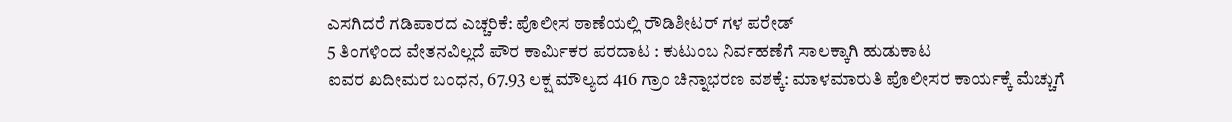ಎಸಗಿದರೆ ಗಡಿಪಾರದ ಎಚ್ಚರಿಕೆ: ಪೊಲೀಸ ಠಾಣೆಯಲ್ಲಿ ರೌಡಿಶೀಟರ್ ಗಳ ಪರೇಡ್
5 ತಿಂಗಳಿಂದ ವೇತನವಿಲ್ಲದೆ ಪೌರ ಕಾರ್ಮಿಕರ ಪರದಾಟ : ಕುಟುಂಬ ನಿರ್ವಹಣೆಗೆ ಸಾಲಕ್ಕಾಗಿ ಹುಡುಕಾಟ
ಐವರ ಖದೀಮರ ಬಂಧನ, 67.93 ಲಕ್ಷ ಮೌಲ್ಯದ 416 ಗ್ರಾಂ ಚಿನ್ನಾಭರಣ ವಶಕ್ಕೆ: ಮಾಳಮಾರುತಿ ಪೊಲೀಸರ ಕಾರ್ಯಕ್ಕೆ ಮೆಚ್ಚುಗೆ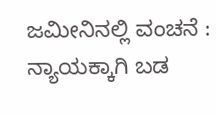ಜಮೀನಿನಲ್ಲಿ ವಂಚನೆ : ನ್ಯಾಯಕ್ಕಾಗಿ ಬಡ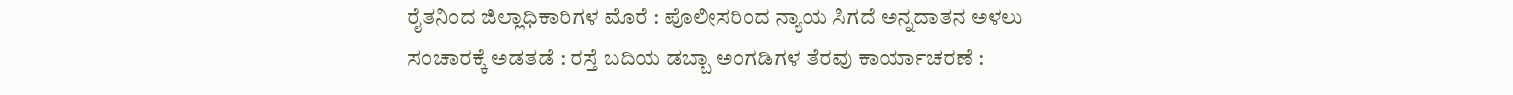ರೈತನಿಂದ ಜಿಲ್ಲಾಧಿಕಾರಿಗಳ ಮೊರೆ : ಪೊಲೀಸರಿಂದ ನ್ಯಾಯ ಸಿಗದೆ ಅನ್ನದಾತನ ಅಳಲು
ಸಂಚಾರಕ್ಕೆ ಅಡತಡೆ : ರಸ್ತೆ ಬದಿಯ ಡಬ್ಬಾ ಅಂಗಡಿಗಳ ತೆರವು ಕಾರ್ಯಾಚರಣೆ :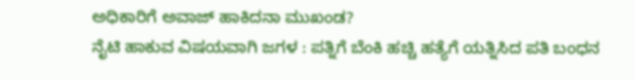ಅಧಿಕಾರಿಗೆ ಅವಾಜ್ ಹಾಕಿದನಾ ಮುಖಂಡ?
ನೈಟಿ ಹಾಕುವ ವಿಷಯವಾಗಿ ಜಗಳ : ಪತ್ನಿಗೆ ಬೆಂಕಿ ಹಚ್ಚಿ ಹತ್ಯೆಗೆ ಯತ್ನಿಸಿದ ಪತಿ ಬಂಧನ